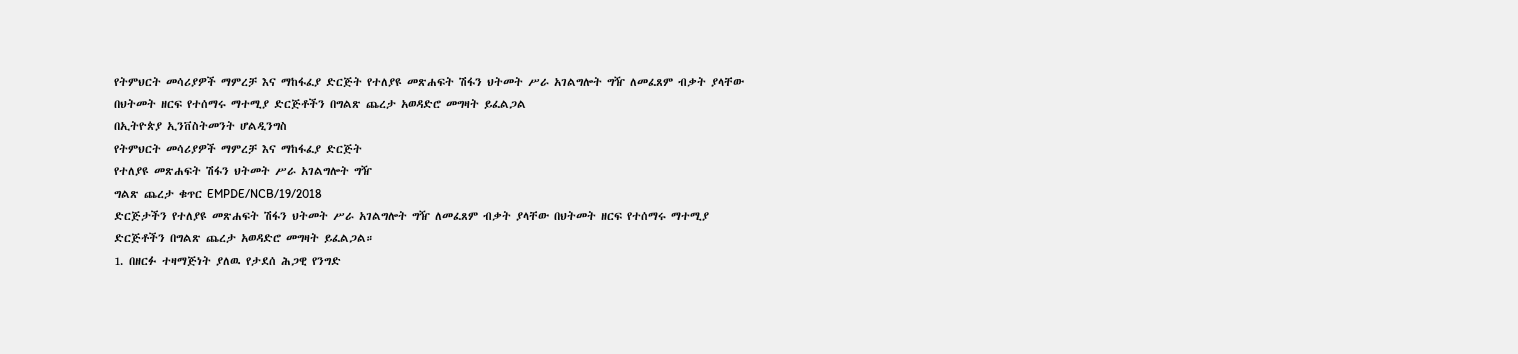የትምህርት መሳሪያዎች ማምረቻ እና ማከፋፈያ ድርጅት የተለያዩ መጽሐፍት ሽፋን ህትመት ሥራ አገልግሎት ግዥ ለመፈጸም ብቃት ያላቸው በህትመት ዘርፍ የተሰማሩ ማተሚያ ድርጅቶችን በግልጽ ጨረታ አወዳድሮ መግዛት ይፈልጋል
በኢትዮጵያ ኢንቨስትመንት ሆልዲንግስ
የትምህርት መሳሪያዎች ማምረቻ እና ማከፋፈያ ድርጅት
የተለያዩ መጽሐፍት ሽፋን ህትመት ሥራ አገልግሎት ግዥ
ግልጽ ጨረታ ቁጥር EMPDE/NCB/19/2018
ድርጅታችን የተለያዩ መጽሐፍት ሽፋን ህትመት ሥራ አገልግሎት ግዥ ለመፈጸም ብቃት ያላቸው በህትመት ዘርፍ የተሰማሩ ማተሚያ ድርጅቶችን በግልጽ ጨረታ አወዳድሮ መግዛት ይፈልጋል።
1. በዘርፉ ተዛማጅነት ያለዉ የታደሰ ሕጋዊ የንግድ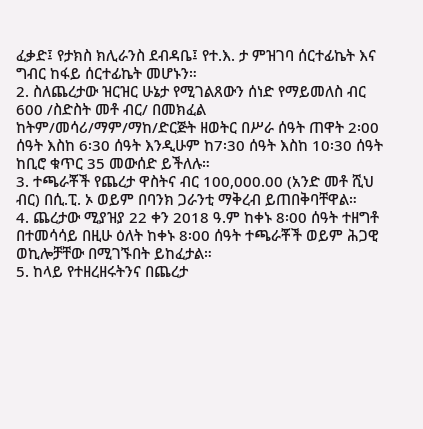ፈቃድ፤ የታክስ ክሊራንስ ደብዳቤ፤ የተ.እ. ታ ምዝገባ ሰርተፊኬት እና ግብር ከፋይ ሰርተፊኬት መሆኑን።
2. ስለጨረታው ዝርዝር ሁኔታ የሚገልጸውን ሰነድ የማይመለስ ብር 600 /ስድስት መቶ ብር/ በመክፈል ከትም/መሳሪ/ማም/ማከ/ድርጅት ዘወትር በሥራ ሰዓት ጠዋት 2፡00 ሰዓት እስከ 6፡30 ሰዓት እንዲሁም ከ7፡30 ሰዓት እስከ 10፡30 ሰዓት ከቢሮ ቁጥር 35 መውሰድ ይችለሉ።
3. ተጫራቾች የጨረታ ዋስትና ብር 100,000.00 (አንድ መቶ ሺህ ብር) በሲ.ፒ. ኦ ወይም በባንክ ጋራንቲ ማቅረብ ይጠበቅባቸዋል።
4. ጨረታው ሚያዝያ 22 ቀን 2018 ዓ.ም ከቀኑ 8፡00 ሰዓት ተዘግቶ በተመሳሳይ በዚሁ ዕለት ከቀኑ 8፡00 ሰዓት ተጫራቾች ወይም ሕጋዊ ወኪሎቻቸው በሚገኙበት ይከፈታል።
5. ከላይ የተዘረዘሩትንና በጨረታ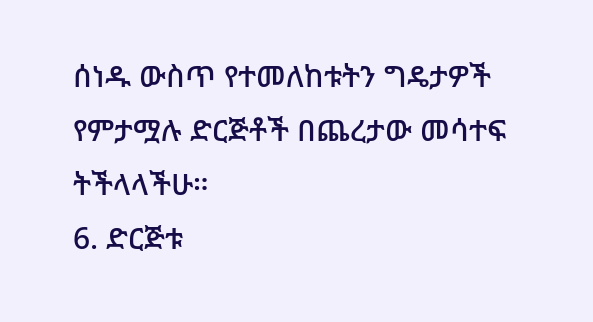ሰነዱ ውስጥ የተመለከቱትን ግዴታዎች የምታሟሉ ድርጅቶች በጨረታው መሳተፍ ትችላላችሁ።
6. ድርጅቱ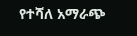የተሻለ አማራጭ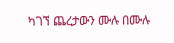ካገኘ ጨረታውን ሙሉ በሙሉ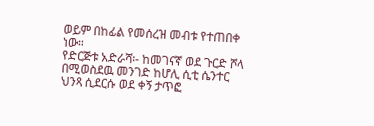ወይም በከፊል የመሰረዝ መብቱ የተጠበቀ ነው።
የድርጅቱ አድራሻ፡- ከመገናኛ ወደ ጉርድ ሾላ በሚወስደዉ መንገድ ከሆሊ ሲቲ ሴንተር ህንጻ ሲደርሱ ወደ ቀኝ ታጥፎ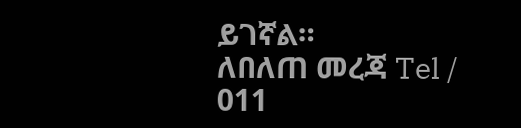ይገኛል።
ለበለጠ መረጃ Tel / 011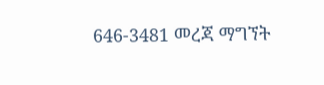646-3481 መረጃ ማግኘት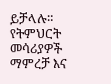ይቻላሉ።
የትምህርት መሳሪያዎች ማምረቻ እና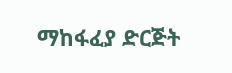ማከፋፈያ ድርጅት